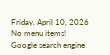Friday, April 10, 2026
No menu items!
Google search engine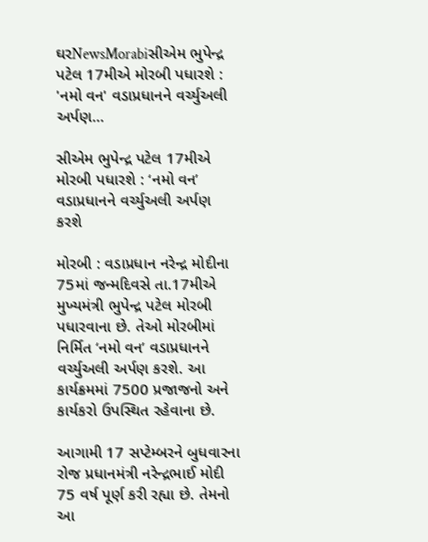ઘરNewsMorabiસીએમ ભુપેન્દ્ર પટેલ 17મીએ મોરબી પધારશે : 'નમો વન' વડાપ્રધાનને વર્ચ્યુઅલી અર્પણ...

સીએમ ભુપેન્દ્ર પટેલ 17મીએ મોરબી પધારશે : ‘નમો વન’ વડાપ્રધાનને વર્ચ્યુઅલી અર્પણ કરશે

મોરબી : વડાપ્રધાન નરેન્દ્ર મોદીના 75માં જન્મદિવસે તા.17મીએ મુખ્યમંત્રી ભુપેન્દ્ર પટેલ મોરબી પધારવાના છે. તેઓ મોરબીમાં નિર્મિત ‘નમો વન’ વડાપ્રધાનને વર્ચ્યુઅલી અર્પણ કરશે. આ કાર્યક્રમમાં 7500 પ્રજાજનો અને કાર્યકરો ઉપસ્થિત રહેવાના છે.

આગામી 17 સપ્ટેમ્બરને બુધવારના રોજ પ્રધાનમંત્રી નરેન્દ્રભાઈ મોદી 75 વર્ષ પૂર્ણ કરી રહ્યા છે. તેમનો આ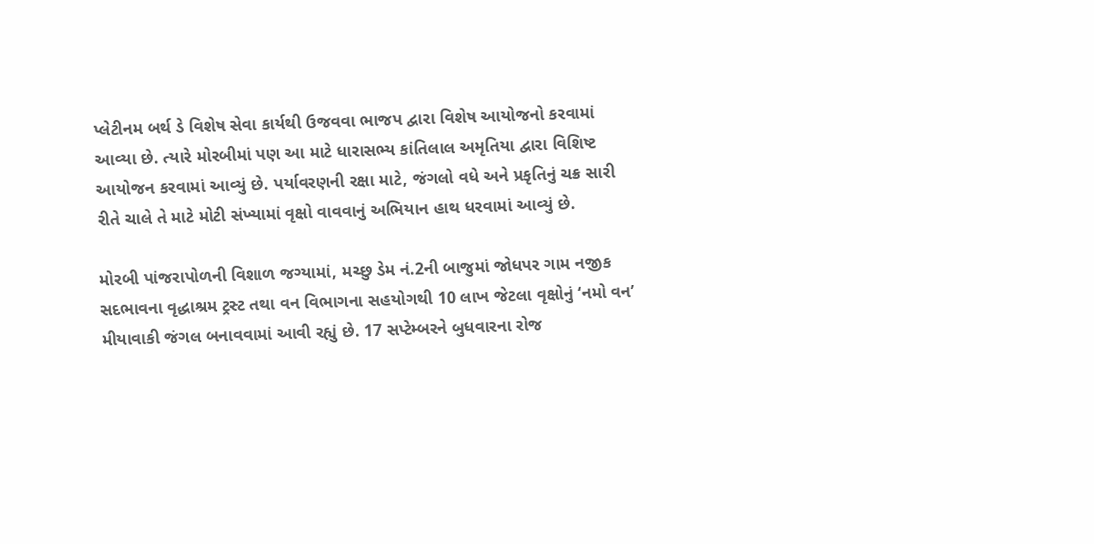પ્લેટીનમ બર્થ ડે વિશેષ સેવા કાર્યથી ઉજવવા ભાજપ દ્વારા વિશેષ આયોજનો કરવામાં આવ્યા છે. ત્યારે મોરબીમાં પણ આ માટે ધારાસભ્ય કાંતિલાલ અમૃતિયા દ્વારા વિશિષ્ટ આયોજન કરવામાં આવ્યું છે. પર્યાવરણની રક્ષા માટે, જંગલો વધે અને પ્રકૃતિનું ચક્ર સારી રીતે ચાલે તે માટે મોટી સંખ્યામાં વૃક્ષો વાવવાનું અભિયાન હાથ ધરવામાં આવ્યું છે.

મોરબી પાંજરાપોળની વિશાળ જગ્યામાં, મચ્છુ ડેમ નં.2ની બાજુમાં જોધપર ગામ નજીક સદભાવના વૃદ્ધાશ્રમ ટ્રસ્ટ તથા વન વિભાગના સહયોગથી 10 લાખ જેટલા વૃક્ષોનું ‘નમો વન’ મીયાવાકી જંગલ બનાવવામાં આવી રહ્યું છે. 17 સપ્ટેમ્બરને બુધવારના રોજ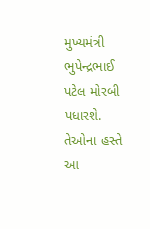મુખ્યમંત્રી ભુપેન્દ્રભાઈ પટેલ મોરબી પધારશે. તેઓના હસ્તે આ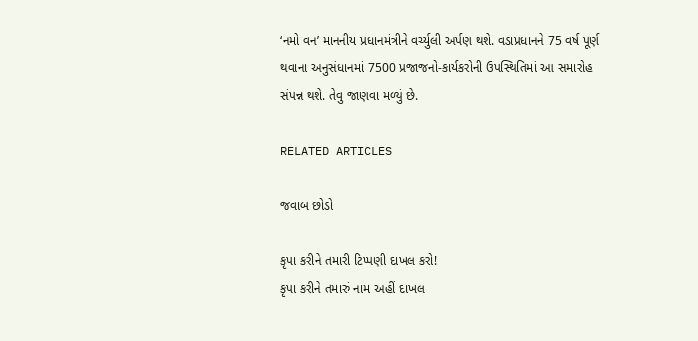‘નમો વન’ માનનીય પ્રધાનમંત્રીને વર્ચ્યુલી અર્પણ થશે. વડાપ્રધાનને 75 વર્ષ પૂર્ણ થવાના અનુસંધાનમાં 7500 પ્રજાજનો-કાર્યકરોની ઉપસ્થિતિમાં આ સમારોહ સંપન્ન થશે. તેવુ જાણવા મળ્યું છે.

RELATED ARTICLES

જવાબ છોડો

કૃપા કરીને તમારી ટિપ્પણી દાખલ કરો!
કૃપા કરીને તમારું નામ અહીં દાખલ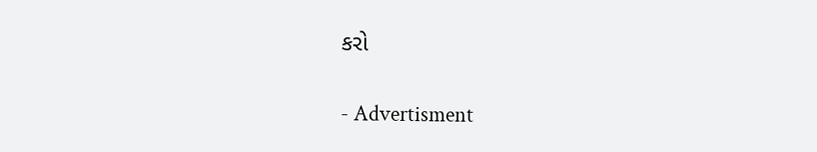કરો

- Advertisment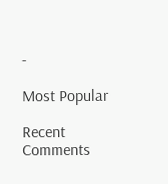-

Most Popular

Recent Comments